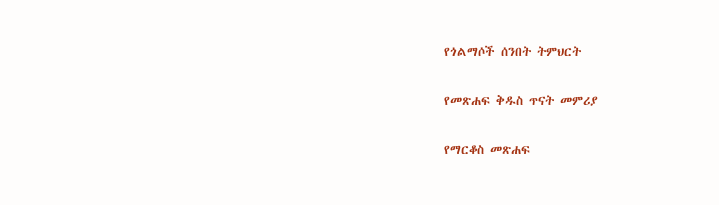የጎልማሶች ሰንበት ትምህርት

የመጽሐፍ ቅዱስ ጥናት መምሪያ

የማርቆስ መጽሐፍ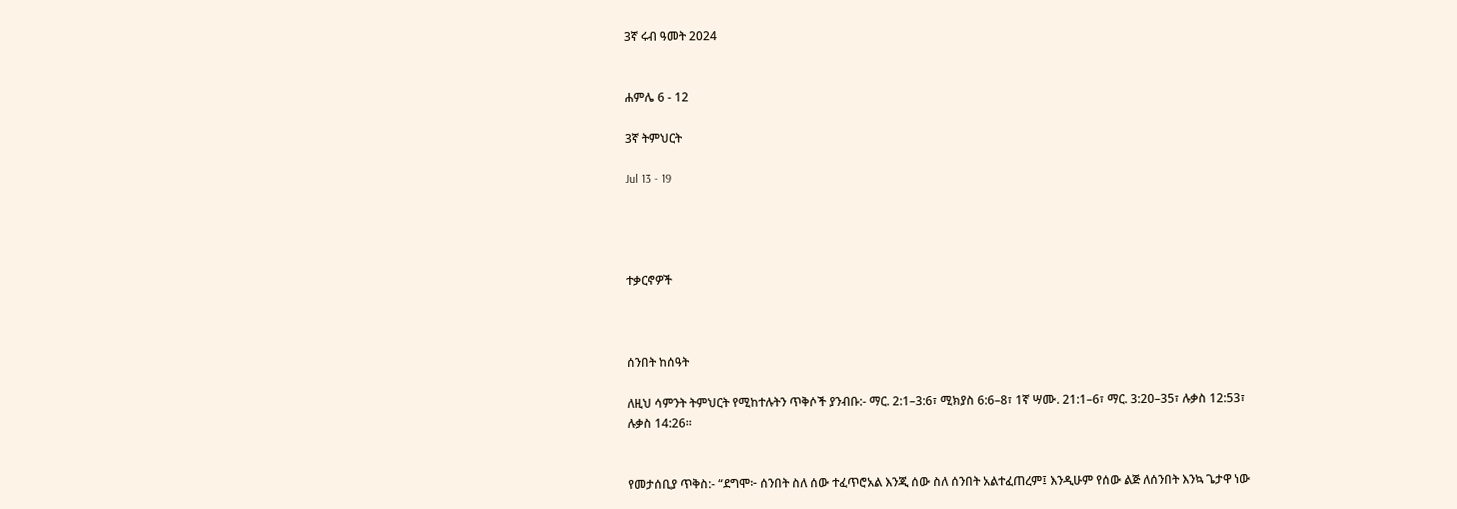3ኛ ሩብ ዓመት 2024


ሐምሌ 6 - 12

3ኛ ትምህርት

Jul 13 - 19




ተቃርኖዎች



ሰንበት ከሰዓት

ለዚህ ሳምንት ትምህርት የሚከተሉትን ጥቅሶች ያንብቡ:- ማር. 2:1–3:6፣ ሚክያስ 6:6–8፣ 1ኛ ሣሙ. 21:1–6፣ ማር. 3:20–35፣ ሉቃስ 12:53፣ ሉቃስ 14:26።


የመታሰቢያ ጥቅስ:- “ደግሞ፦ ሰንበት ስለ ሰው ተፈጥሮአል እንጂ ሰው ስለ ሰንበት አልተፈጠረም፤ እንዲሁም የሰው ልጅ ለሰንበት እንኳ ጌታዋ ነው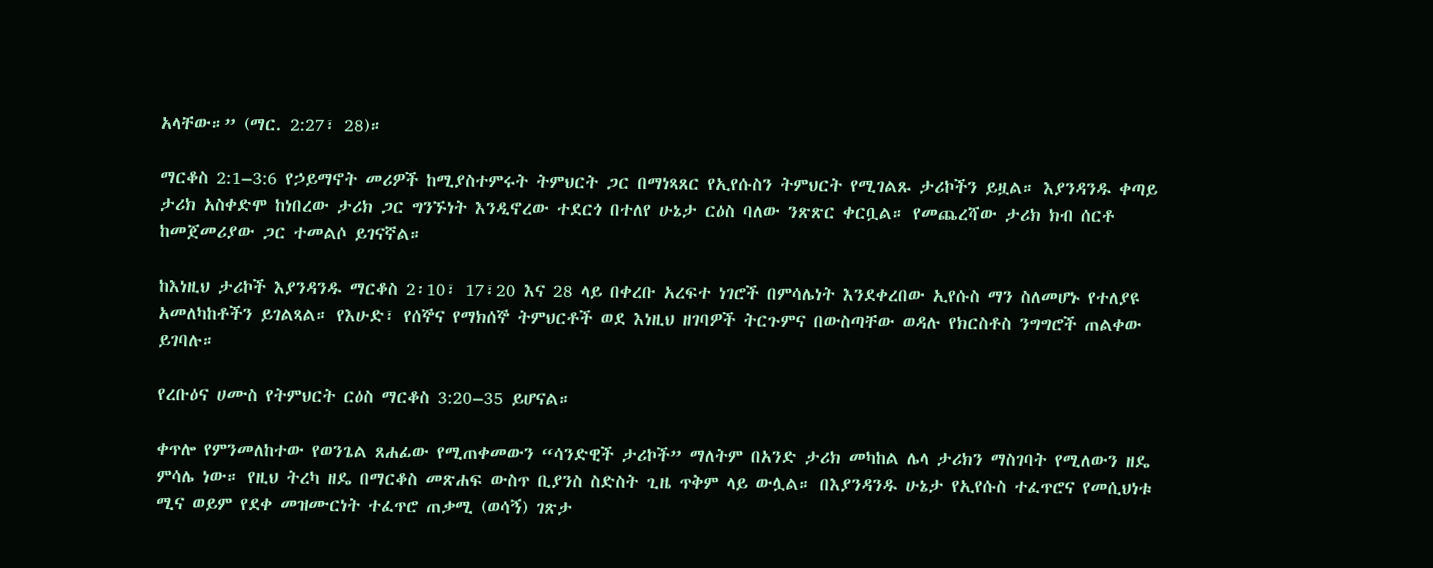አላቸው።” (ማር. 2:27፣ 28)።

ማርቆስ 2:1–3:6 የኃይማኖት መሪዎች ከሚያስተምሩት ትምህርት ጋር በማነጻጸር የኢየሱስን ትምህርት የሚገልጹ ታሪኮችን ይዟል። እያንዳንዱ ቀጣይ ታሪክ አስቀድሞ ከነበረው ታሪክ ጋር ግንኙነት እንዲኖረው ተደርጎ በተለየ ሁኔታ ርዕስ ባለው ንጽጽር ቀርቧል። የመጨረሻው ታሪክ ክብ ሰርቶ ከመጀመሪያው ጋር ተመልሶ ይገናኛል።

ከእነዚህ ታሪኮች እያንዳንዱ ማርቆስ 2፡10፣ 17፣20 እና 28 ላይ በቀረቡ አረፍተ ነገሮች በምሳሌነት እንደቀረበው ኢየሱስ ማን ስለመሆኑ የተለያዩ አመለካከቶችን ይገልጻል። የእሁድ፣ የሰኞና የማክሰኞ ትምህርቶች ወደ እነዚህ ዘገባዎች ትርጉምና በውስጣቸው ወዳሉ የክርስቶስ ንግግሮች ጠልቀው ይገባሉ።

የረቡዕና ሀሙስ የትምህርት ርዕስ ማርቆስ 3:20–35 ይሆናል።

ቀጥሎ የምንመለከተው የወንጌል ጸሐፊው የሚጠቀመውን “ሳንድዊች ታሪኮች” ማለትም በአንድ ታሪክ መካከል ሌላ ታሪክን ማስገባት የሚለውን ዘዴ ምሳሌ ነው። የዚህ ትረካ ዘዴ በማርቆስ መጽሐፍ ውስጥ ቢያንስ ስድስት ጊዜ ጥቅም ላይ ውሏል። በእያንዳንዱ ሁኔታ የኢየሱስ ተፈጥሮና የመሲህነቱ ሚና ወይም የደቀ መዝሙርነት ተፈጥሮ ጠቃሚ (ወሳኝ) ገጽታ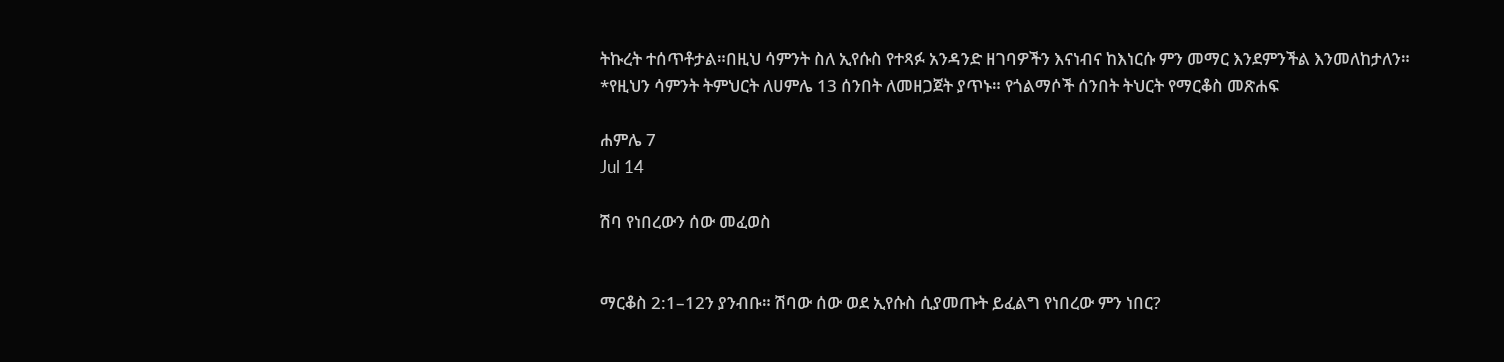ትኩረት ተሰጥቶታል።በዚህ ሳምንት ስለ ኢየሱስ የተጻፉ አንዳንድ ዘገባዎችን እናነብና ከእነርሱ ምን መማር እንደምንችል እንመለከታለን። *የዚህን ሳምንት ትምህርት ለሀምሌ 13 ሰንበት ለመዘጋጀት ያጥኑ። የጎልማሶች ሰንበት ትህርት የማርቆስ መጽሐፍ

ሐምሌ 7
Jul 14

ሽባ የነበረውን ሰው መፈወስ


ማርቆስ 2:1–12ን ያንብቡ። ሽባው ሰው ወደ ኢየሱስ ሲያመጡት ይፈልግ የነበረው ምን ነበር?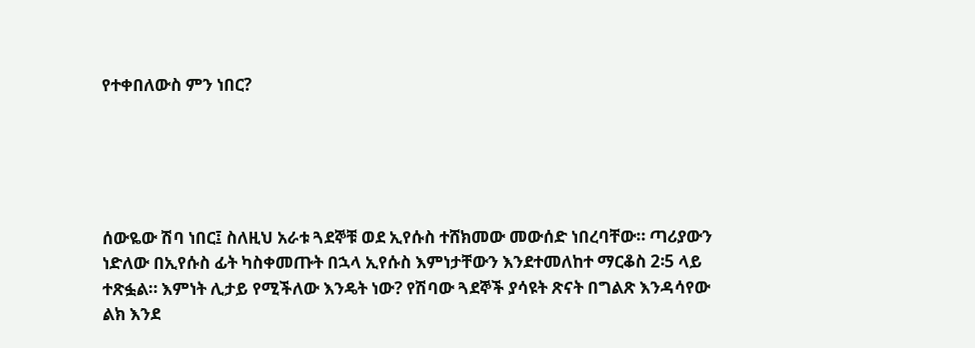የተቀበለውስ ምን ነበር?





ሰውዬው ሽባ ነበር፤ ስለዚህ አራቱ ጓደኞቹ ወደ ኢየሱስ ተሸክመው መውሰድ ነበረባቸው። ጣሪያውን ነድለው በኢየሱስ ፊት ካስቀመጡት በኋላ ኢየሱስ እምነታቸውን እንደተመለከተ ማርቆስ 2፡5 ላይ ተጽፏል። እምነት ሊታይ የሚችለው እንዴት ነው? የሽባው ጓደኞች ያሳዩት ጽናት በግልጽ እንዳሳየው ልክ እንደ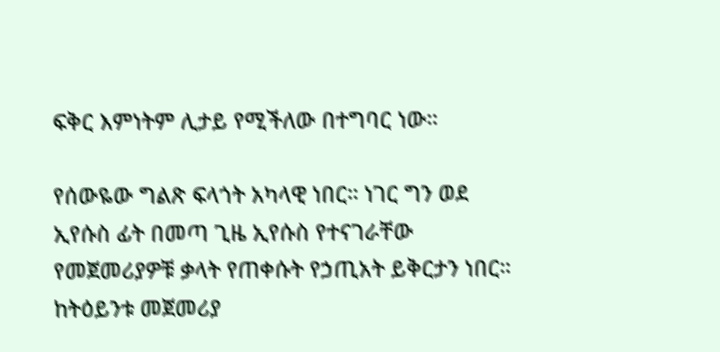ፍቅር እምነትም ሊታይ የሚችለው በተግባር ነው።

የሰውዬው ግልጽ ፍላጎት አካላዊ ነበር። ነገር ግን ወደ ኢየሱስ ፊት በመጣ ጊዜ ኢየሱስ የተናገራቸው የመጀመሪያዎቹ ቃላት የጠቀሱት የኃጢአት ይቅርታን ነበር። ከትዕይንቱ መጀመሪያ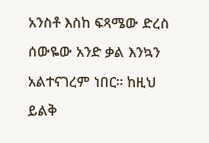አንስቶ እስከ ፍጻሜው ድረስ ሰውዬው አንድ ቃል እንኳን አልተናገረም ነበር። ከዚህ ይልቅ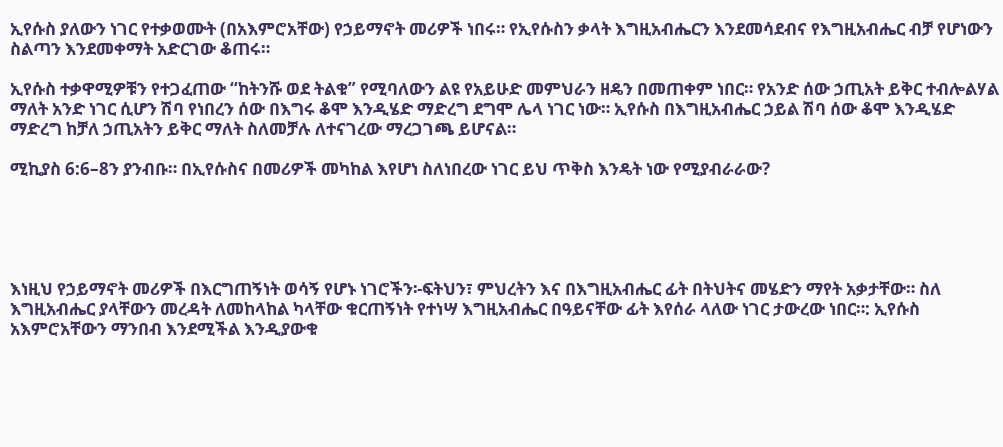ኢየሱስ ያለውን ነገር የተቃወሙት (በአእምሮአቸው) የኃይማኖት መሪዎች ነበሩ። የኢየሱስን ቃላት እግዚአብሔርን እንደመሳደብና የእግዚአብሔር ብቻ የሆነውን ስልጣን እንደመቀማት አድርገው ቆጠሩ።

ኢየሱስ ተቃዋሚዎቹን የተጋፈጠው “ከትንሹ ወደ ትልቁ” የሚባለውን ልዩ የአይሁድ መምህራን ዘዴን በመጠቀም ነበር። የአንድ ሰው ኃጢአት ይቅር ተብሎልሃል ማለት አንድ ነገር ሲሆን ሽባ የነበረን ሰው በእግሩ ቆሞ እንዲሄድ ማድረግ ደግሞ ሌላ ነገር ነው። ኢየሱስ በእግዚአብሔር ኃይል ሽባ ሰው ቆሞ እንዲሄድ ማድረግ ከቻለ ኃጢአትን ይቅር ማለት ስለመቻሉ ለተናገረው ማረጋገጫ ይሆናል።

ሚኪያስ 6:6–8ን ያንብቡ። በኢየሱስና በመሪዎች መካከል እየሆነ ስለነበረው ነገር ይህ ጥቅስ እንዴት ነው የሚያብራራው?





እነዚህ የኃይማኖት መሪዎች በእርግጠኝነት ወሳኝ የሆኑ ነገሮችን፡-ፍትህን፣ ምህረትን እና በእግዚአብሔር ፊት በትህትና መሄድን ማየት አቃታቸው። ስለ እግዚአብሔር ያላቸውን መረዳት ለመከላከል ካላቸው ቁርጠኝነት የተነሣ እግዚአብሔር በዓይናቸው ፊት እየሰራ ላለው ነገር ታውረው ነበር።: ኢየሱስ አእምሮአቸውን ማንበብ እንደሚችል እንዲያውቁ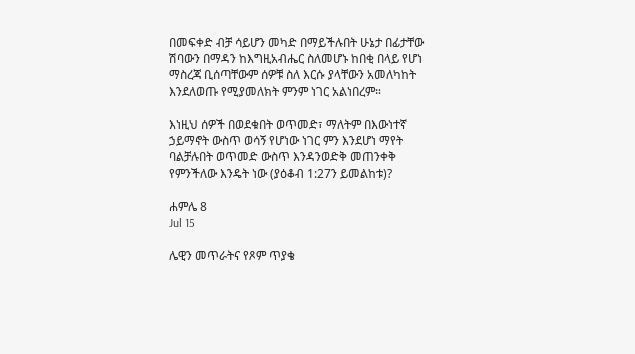በመፍቀድ ብቻ ሳይሆን መካድ በማይችሉበት ሁኔታ በፊታቸው ሽባውን በማዳን ከእግዚአብሔር ስለመሆኑ ከበቂ በላይ የሆነ ማስረጃ ቢሰጣቸውም ሰዎቹ ስለ እርሱ ያላቸውን አመለካከት እንደለወጡ የሚያመለክት ምንም ነገር አልነበረም።

እነዚህ ሰዎች በወደቁበት ወጥመድ፣ ማለትም በእውነተኛ ኃይማኖት ውስጥ ወሳኝ የሆነው ነገር ምን እንደሆነ ማየት ባልቻሉበት ወጥመድ ውስጥ እንዳንወድቅ መጠንቀቅ የምንችለው እንዴት ነው (ያዕቆብ 1:27ን ይመልከቱ)?

ሐምሌ 8
Jul 15

ሌዊን መጥራትና የጾም ጥያቄ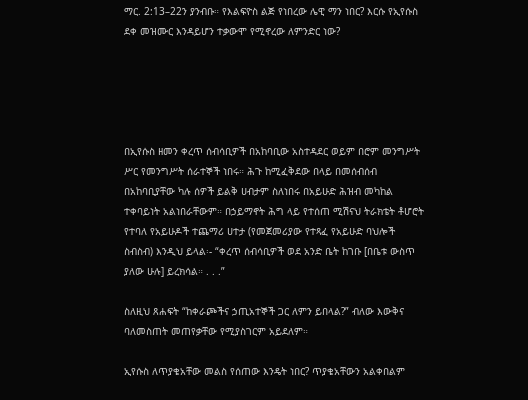ማር. 2:13–22ን ያንብቡ። የእልፍዮስ ልጅ የነበረው ሌዊ ማን ነበር? እርሱ የኢየሱስ ደቀ መዝሙር እንዳይሆን ተቃውሞ የሚኖረው ለምንድር ነው?





በኢየሱስ ዘመን ቀረጥ ሰብሳቢዎች በአከባቢው አስተዳደር ወይም በሮም መንግሥት ሥር የመንግሥት ሰራተኞች ነበሩ። ሕጉ ከሚፈቅደው በላይ በመሰብሰብ በአከባቢያቸው ካሉ ሰዎች ይልቅ ሀብታም ስለነበሩ በአይሁድ ሕዝብ መካከል ተቀባይነት አልነበራቸውም። በኃይማኖት ሕግ ላይ የተሰጠ ሚሽናህ ትራክቴት ቶሆሮት የተባለ የአይሁዶች ተጨማሪ ሀተታ (የመጀመሪያው የተጻፈ የአይሁድ ባህሎች ስብስብ) እንዲህ ይላል፡- “ቀረጥ ሰብሳቢዎች ወደ አንድ ቤት ከገቡ [በቤቱ ውስጥ ያለው ሁሉ] ይረክሳል። . . .”

ስለዚህ ጸሐፍት “ከቀራጮችና ኃጢአተኞች ጋር ለምን ይበላል?” ብለው እውቅና ባለመስጠት መጠየቃቸው የሚያስገርም አይደለም።

ኢየሱስ ለጥያቄአቸው መልስ የሰጠው እንዴት ነበር? ጥያቄአቸውን አልቀበልም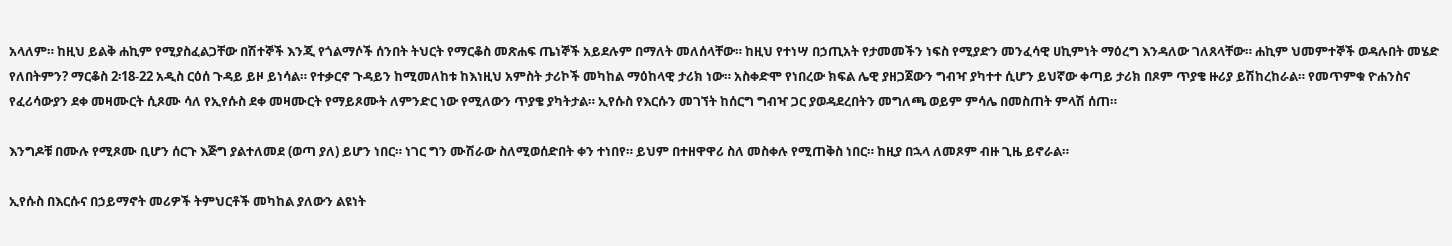አላለም። ከዚህ ይልቅ ሐኪም የሚያስፈልጋቸው በሽተኞች እንጂ የጎልማሶች ሰንበት ትህርት የማርቆስ መጽሐፍ ጤነኞች አይደሉም በማለት መለሰላቸው። ከዚህ የተነሣ በኃጢአት የታመመችን ነፍስ የሚያድን መንፈሳዊ ሀኪምነት ማዕረግ እንዳለው ገለጸላቸው። ሐኪም ህመምተኞች ወዳሉበት መሄድ የለበትምን? ማርቆስ 2፡18-22 አዲስ ርዕሰ ጉዳይ ይዞ ይነሳል። የተቃርኖ ጉዳይን ከሚመለከቱ ከእነዚህ አምስት ታሪኮች መካከል ማዕከላዊ ታሪክ ነው። አስቀድሞ የነበረው ክፍል ሌዊ ያዘጋጀውን ግብዣ ያካተተ ሲሆን ይህኛው ቀጣይ ታሪክ በጾም ጥያቄ ዙሪያ ይሽከረከራል። የመጥምቁ ዮሐንስና የፈሪሳውያን ደቀ መዛሙርት ሲጾሙ ሳለ የኢየሱስ ደቀ መዛሙርት የማይጾሙት ለምንድር ነው የሚለውን ጥያቄ ያካትታል። ኢየሱስ የእርሱን መገኘት ከሰርግ ግብዣ ጋር ያወዳደረበትን መግለጫ ወይም ምሳሌ በመስጠት ምላሽ ሰጠ።

እንግዶቹ በሙሉ የሚጾሙ ቢሆን ሰርጉ እጅግ ያልተለመደ (ወጣ ያለ) ይሆን ነበር። ነገር ግን ሙሽራው ስለሚወሰድበት ቀን ተነበየ። ይህም በተዘዋዋሪ ስለ መስቀሉ የሚጠቅስ ነበር። ከዚያ በኋላ ለመጾም ብዙ ጊዜ ይኖራል።

ኢየሱስ በእርሱና በኃይማኖት መሪዎች ትምህርቶች መካከል ያለውን ልዩነት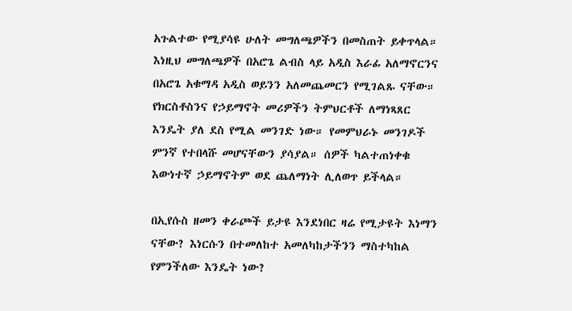አጉልተው የሚያሳዩ ሁለት መግለጫዎችን በመስጠት ይቀጥላል። እነዚህ መግለጫዎች በአሮጌ ልብስ ላይ አዲስ እራፊ አለማኖርንና በአሮጌ አቁማዳ አዲስ ወይንን አለመጨመርን የሚገልጹ ናቸው። የክርስቶስንና የኃይማኖት መሪዎችን ትምህርቶች ለማነጻጸር እንዴት ያለ ደስ የሚል መንገድ ነው። የመምህራኑ መንገዶች ምንኛ የተበላሹ መሆናቸውን ያሳያል። ሰዎች ካልተጠነቀቁ እውነተኛ ኃይማኖትም ወደ ጨለማነት ሊለወጥ ይችላል።

በኢየሱስ ዘመን ቀራጮች ይታዩ እንደነበር ዛሬ የሚታዩት እነማን ናቸው? እነርሱን በተመለከተ አመለካከታችንን ማስተካከል የምንችለው እንዴት ነው?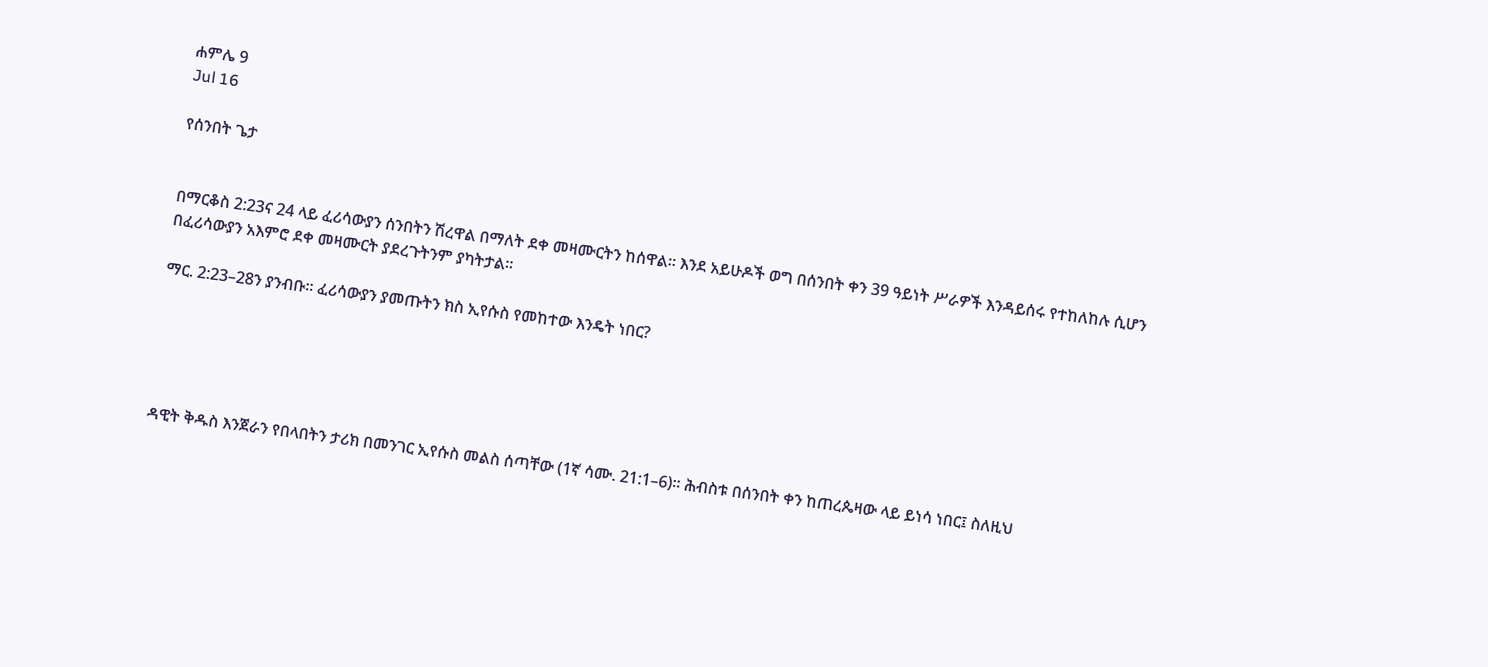ሐምሌ 9
Jul 16

የሰንበት ጌታ


በማርቆስ 2:23ና 24 ላይ ፈሪሳውያን ሰንበትን ሽረዋል በማለት ደቀ መዛሙርትን ከሰዋል። እንደ አይሁዶች ወግ በሰንበት ቀን 39 ዓይነት ሥራዎች እንዳይሰሩ የተከለከሉ ሲሆን በፈሪሳውያን አእምሮ ደቀ መዛሙርት ያደረጉትንም ያካትታል።

ማር. 2:23–28ን ያንብቡ። ፈሪሳውያን ያመጡትን ክስ ኢየሱስ የመከተው እንዴት ነበር?





ዳዊት ቅዱስ እንጀራን የበላበትን ታሪክ በመንገር ኢየሱስ መልስ ሰጣቸው (1ኛ ሳሙ. 21:1–6)። ሕብስቱ በሰንበት ቀን ከጠረጴዛው ላይ ይነሳ ነበር፤ ስለዚህ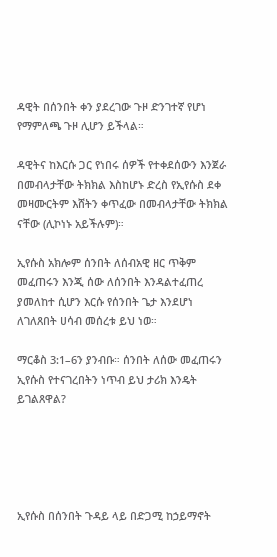ዳዊት በሰንበት ቀን ያደረገው ጉዞ ድንገተኛ የሆነ የማምለጫ ጉዞ ሊሆን ይችላል።

ዳዊትና ከእርሱ ጋር የነበሩ ሰዎች የተቀደሰውን እንጀራ በመብላታቸው ትክክል እስከሆኑ ድረስ የኢየሱስ ደቀ መዛሙርትም እሸትን ቀጥፈው በመብላታቸው ትክክል ናቸው (ሊኮነኑ አይችሉም)።

ኢየሱስ አክሎም ሰንበት ለሰብአዊ ዘር ጥቅም መፈጠሩን እንጂ ሰው ለሰንበት እንዳልተፈጠረ ያመለከተ ሲሆን እርሱ የሰንበት ጌታ እንደሆነ ለገለጸበት ሀሳብ መሰረቱ ይህ ነወ።

ማርቆስ 3:1–6ን ያንብቡ። ሰንበት ለሰው መፈጠሩን ኢየሱስ የተናገረበትን ነጥብ ይህ ታሪክ እንዴት ይገልጸዋል?





ኢየሱስ በሰንበት ጉዳይ ላይ በድጋሚ ከኃይማኖት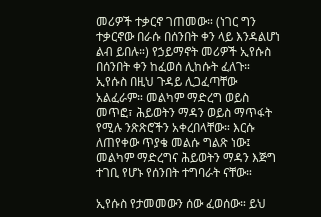መሪዎች ተቃርኖ ገጠመው። (ነገር ግን ተቃርኖው በራሱ በሰንበት ቀን ላይ እንዳልሆነ ልብ ይበሉ።) የኃይማኖት መሪዎች ኢየሱስ በሰንበት ቀን ከፈወሰ ሊከሱት ፈለጉ። ኢየሱስ በዚህ ጉዳይ ሊጋፈጣቸው አልፈራም። መልካም ማድረግ ወይስ መጥፎ፣ ሕይወትን ማዳን ወይስ ማጥፋት የሚሉ ንጽጽሮችን አቀረበላቸው። እርሱ ለጠየቀው ጥያቄ መልሱ ግልጽ ነው፤ መልካም ማድረግና ሕይወትን ማዳን እጅግ ተገቢ የሆኑ የሰንበት ተግባራት ናቸው።

ኢየሱስ የታመመውን ሰው ፈወሰው። ይህ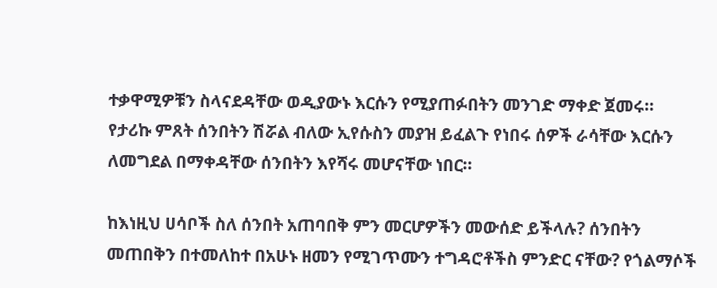ተቃዋሚዎቹን ስላናደዳቸው ወዲያውኑ እርሱን የሚያጠፉበትን መንገድ ማቀድ ጀመሩ። የታሪኩ ምጸት ሰንበትን ሽሯል ብለው ኢየሱስን መያዝ ይፈልጉ የነበሩ ሰዎች ራሳቸው እርሱን ለመግደል በማቀዳቸው ሰንበትን እየሻሩ መሆናቸው ነበር።

ከእነዚህ ሀሳቦች ስለ ሰንበት አጠባበቅ ምን መርሆዎችን መውሰድ ይችላሉ? ሰንበትን መጠበቅን በተመለከተ በአሁኑ ዘመን የሚገጥሙን ተግዳሮቶችስ ምንድር ናቸው? የጎልማሶች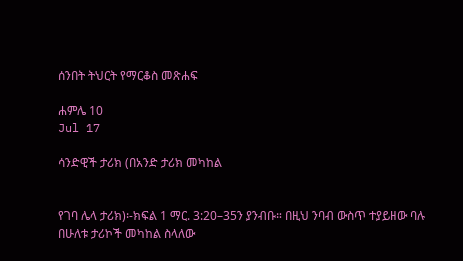ሰንበት ትህርት የማርቆስ መጽሐፍ

ሐምሌ 10
Jul 17

ሳንድዊች ታሪክ (በአንድ ታሪክ መካከል


የገባ ሌላ ታሪክ)፡-ክፍል 1 ማር. 3:20–35ን ያንብቡ። በዚህ ንባብ ውስጥ ተያይዘው ባሉ በሁለቱ ታሪኮች መካከል ስላለው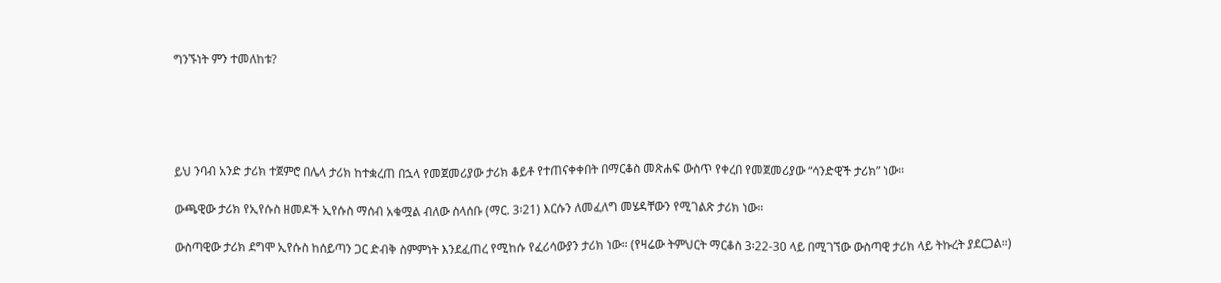ግንኙነት ምን ተመለከቱ?





ይህ ንባብ አንድ ታሪክ ተጀምሮ በሌላ ታሪክ ከተቋረጠ በኋላ የመጀመሪያው ታሪክ ቆይቶ የተጠናቀቀበት በማርቆስ መጽሐፍ ውስጥ የቀረበ የመጀመሪያው “ሳንድዊች ታሪክ” ነው።

ውጫዊው ታሪክ የኢየሱስ ዘመዶች ኢየሱስ ማሰብ አቁሟል ብለው ስላሰቡ (ማር. 3፡21) እርሱን ለመፈለግ መሄዳቸውን የሚገልጽ ታሪክ ነው።

ውስጣዊው ታሪክ ደግሞ ኢየሱስ ከሰይጣን ጋር ድብቅ ስምምነት እንደፈጠረ የሚከሱ የፈሪሳውያን ታሪክ ነው። (የዛሬው ትምህርት ማርቆስ 3፡22-30 ላይ በሚገኘው ውስጣዊ ታሪክ ላይ ትኩረት ያደርጋል።)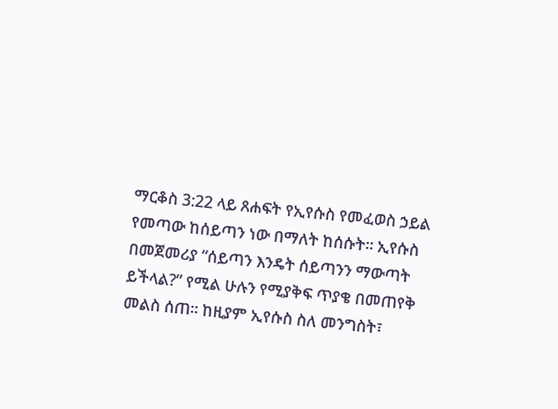ማርቆስ 3:22 ላይ ጸሐፍት የኢየሱስ የመፈወስ ኃይል የመጣው ከሰይጣን ነው በማለት ከሰሱት። ኢየሱስ በመጀመሪያ “ሰይጣን እንዴት ሰይጣንን ማውጣት ይችላል?” የሚል ሁሉን የሚያቅፍ ጥያቄ በመጠየቅ መልስ ሰጠ። ከዚያም ኢየሱስ ስለ መንግስት፣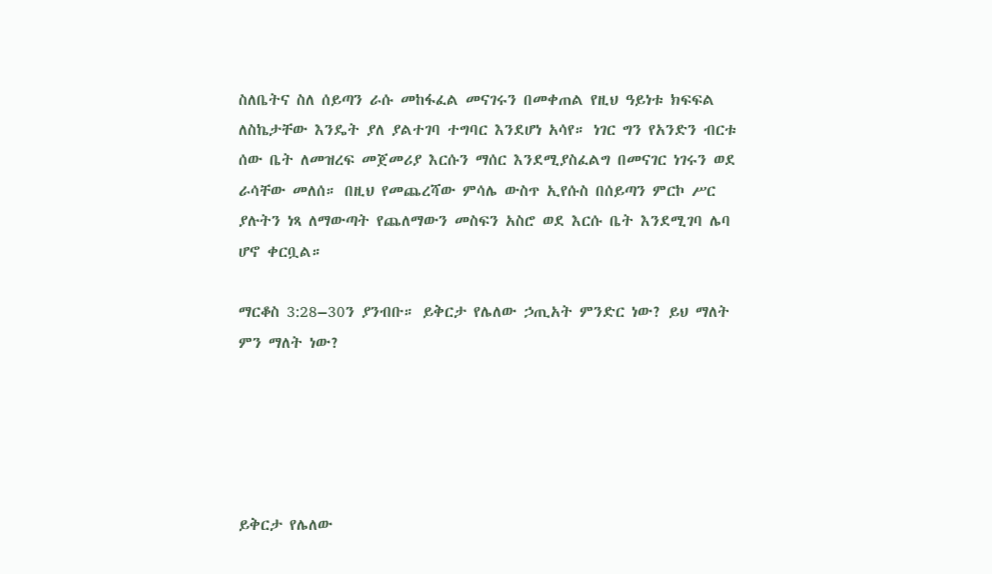ስለቤትና ስለ ሰይጣን ራሱ መከፋፈል መናገሩን በመቀጠል የዚህ ዓይነቱ ክፍፍል ለስኬታቸው እንዴት ያለ ያልተገባ ተግባር እንደሆነ አሳየ። ነገር ግን የአንድን ብርቱ ሰው ቤት ለመዝረፍ መጀመሪያ እርሱን ማሰር እንደሚያስፈልግ በመናገር ነገሩን ወደ ራሳቸው መለሰ። በዚህ የመጨረሻው ምሳሌ ውስጥ ኢየሱስ በሰይጣን ምርኮ ሥር ያሉትን ነጻ ለማውጣት የጨለማውን መስፍን አስሮ ወደ እርሱ ቤት እንደሚገባ ሌባ ሆኖ ቀርቧል።

ማርቆስ 3:28–30ን ያንብቡ። ይቅርታ የሌለው ኃጢአት ምንድር ነው? ይህ ማለት ምን ማለት ነው?





ይቅርታ የሌለው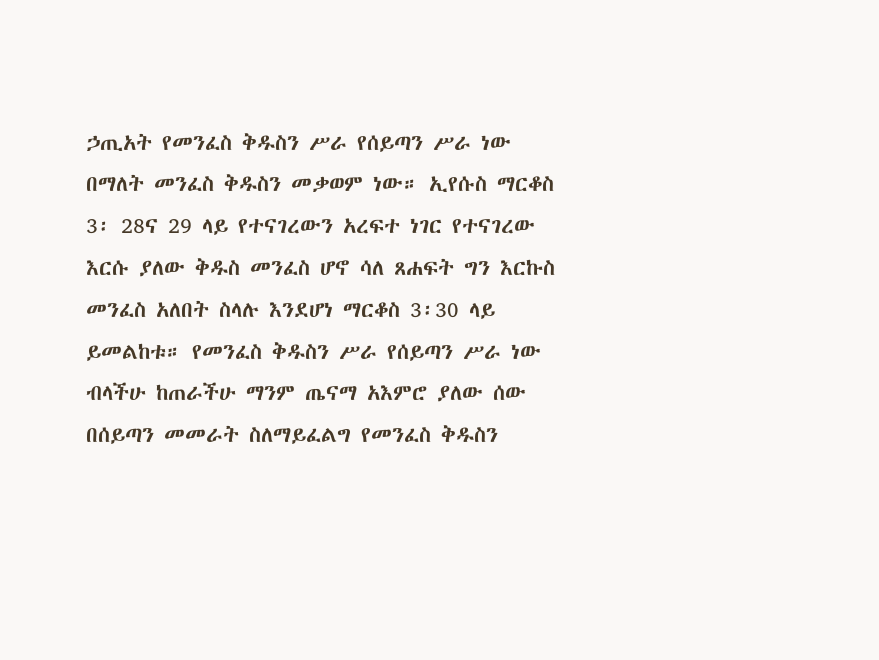ኃጢአት የመንፈስ ቅዱስን ሥራ የሰይጣን ሥራ ነው በማለት መንፈስ ቅዱስን መቃወም ነው። ኢየሱስ ማርቆስ 3፡ 28ና 29 ላይ የተናገረውን አረፍተ ነገር የተናገረው እርሱ ያለው ቅዱስ መንፈስ ሆኖ ሳለ ጸሐፍት ግን እርኩስ መንፈስ አለበት ስላሉ እንደሆነ ማርቆስ 3፡30 ላይ ይመልከቱ። የመንፈስ ቅዱስን ሥራ የሰይጣን ሥራ ነው ብላችሁ ከጠራችሁ ማንም ጤናማ አእምሮ ያለው ሰው በሰይጣን መመራት ስለማይፈልግ የመንፈስ ቅዱስን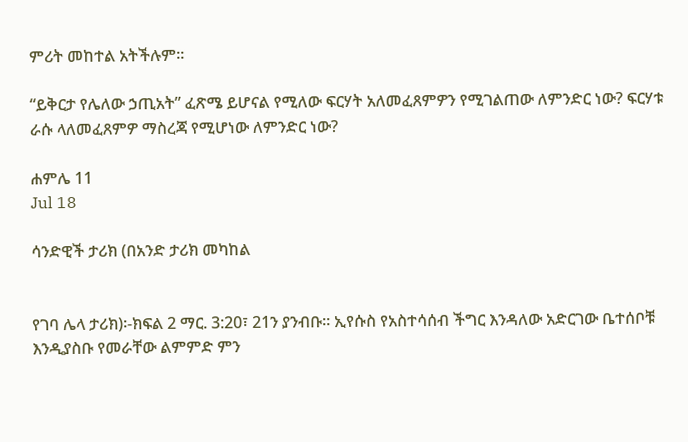ምሪት መከተል አትችሉም።

“ይቅርታ የሌለው ኃጢአት” ፈጽሜ ይሆናል የሚለው ፍርሃት አለመፈጸምዎን የሚገልጠው ለምንድር ነው? ፍርሃቱ ራሱ ላለመፈጸምዎ ማስረጃ የሚሆነው ለምንድር ነው?

ሐምሌ 11
Jul 18

ሳንድዊች ታሪክ (በአንድ ታሪክ መካከል


የገባ ሌላ ታሪክ)፡-ክፍል 2 ማር. 3:20፣ 21ን ያንብቡ። ኢየሱስ የአስተሳሰብ ችግር እንዳለው አድርገው ቤተሰቦቹ እንዲያስቡ የመራቸው ልምምድ ምን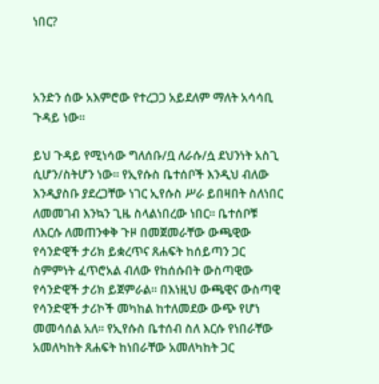ነበር?



አንድን ሰው አእምሮው የተረጋጋ አይደለም ማለት አሳሳቢ ጉዳይ ነው።

ይህ ጉዳይ የሚነሳው ግለሰቡ/ቧ ለራሱ/ሷ ደህንነት አስጊ ሲሆን/ስትሆን ነው። የኢየሱስ ቤተሰቦች እንዲህ ብለው እንዲያስቡ ያደረጋቸው ነገር ኢየሱስ ሥራ ይበዛበት ስለነበር ለመመገብ እንኳን ጊዜ ስላልነበረው ነበር። ቤተሰቦቹ ለእርሱ ለመጠንቀቅ ጉዞ በመጀመራቸው ውጫዊው የሳንድዊች ታሪክ ይቋረጥና ጸሐፍት ከሰይጣን ጋር ስምምነት ፈጥሮአል ብለው የከሰሱበት ውስጣዊው የሳንድዊች ታሪክ ይጀምራል። በእነዚህ ውጫዊና ውስጣዊ የሳንድዊች ታሪኮች መካከል ከተለመደው ውጭ የሆነ መመሳሰል አለ። የኢየሱስ ቤተሰብ ስለ እርሱ የነበራቸው አመለካከት ጸሐፍት ከነበራቸው አመለካከት ጋር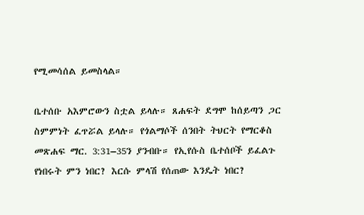የሚመሳሰል ይመስላል።

ቤተሰቡ አእምሮውን ስቷል ይላሉ። ጸሐፍት ደግሞ ከሰይጣን ጋር ስምምነት ፈጥሯል ይላሉ። የጎልማሶች ሰንበት ትህርት የማርቆስ መጽሐፍ ማር. 3:31–35ን ያንብቡ። የኢየሱስ ቤተሰቦች ይፈልጉ የነበሩት ምን ነበር? እርሱ ምላሽ የሰጠው እንዴት ነበር?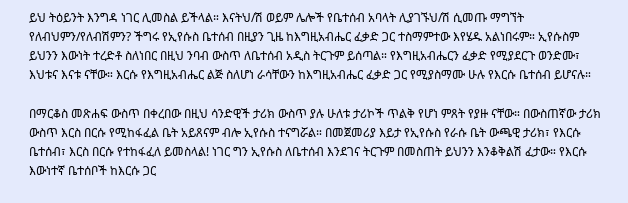ይህ ትዕይንት እንግዳ ነገር ሊመስል ይችላል። እናትህ/ሽ ወይም ሌሎች የቤተሰብ አባላት ሊያገኙህ/ሽ ሲመጡ ማግኘት የለብህምን/የለብሽምን? ችግሩ የኢየሱስ ቤተሰብ በዚያን ጊዜ ከእግዚአብሔር ፈቃድ ጋር ተስማምተው እየሄዱ አልነበሩም። ኢየሱስም ይህንን እውነት ተረድቶ ስለነበር በዚህ ንባብ ውስጥ ለቤተሰብ አዲስ ትርጉም ይሰጣል። የእግዚአብሔርን ፈቃድ የሚያደርጉ ወንድሙ፣ እህቱና እናቱ ናቸው። እርሱ የእግዚአብሔር ልጅ ስለሆነ ራሳቸውን ከእግዚአብሔር ፈቃድ ጋር የሚያስማሙ ሁሉ የእርሱ ቤተሰብ ይሆናሉ።

በማርቆስ መጽሐፍ ውስጥ በቀረበው በዚህ ሳንድዊች ታሪክ ውስጥ ያሉ ሁለቱ ታሪኮች ጥልቅ የሆነ ምጸት የያዙ ናቸው። በውስጠኛው ታሪክ ውስጥ እርስ በርሱ የሚከፋፈል ቤት አይጸናም ብሎ ኢየሱስ ተናግሯል። በመጀመሪያ እይታ የኢየሱስ የራሱ ቤት ውጫዊ ታሪክ፣ የእርሱ ቤተሰብ፣ እርስ በርሱ የተከፋፈለ ይመስላል! ነገር ግን ኢየሱስ ለቤተሰብ እንደገና ትርጉም በመስጠት ይህንን እንቆቅልሽ ፈታው። የእርሱ እውነተኛ ቤተሰቦች ከእርሱ ጋር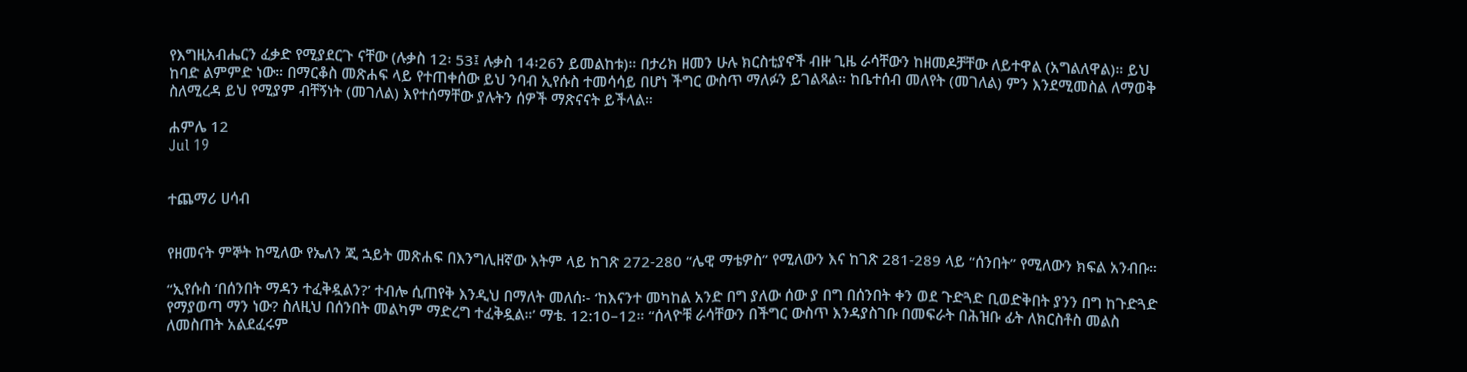የእግዚአብሔርን ፈቃድ የሚያደርጉ ናቸው (ሉቃስ 12፡ 53፤ ሉቃስ 14፡26ን ይመልከቱ)። በታሪክ ዘመን ሁሉ ክርስቲያኖች ብዙ ጊዜ ራሳቸውን ከዘመዶቻቸው ለይተዋል (አግልለዋል)። ይህ ከባድ ልምምድ ነው። በማርቆስ መጽሐፍ ላይ የተጠቀሰው ይህ ንባብ ኢየሱስ ተመሳሳይ በሆነ ችግር ውስጥ ማለፉን ይገልጻል። ከቤተሰብ መለየት (መገለል) ምን እንደሚመስል ለማወቅ ስለሚረዳ ይህ የሚያም ብቸኝነት (መገለል) እየተሰማቸው ያሉትን ሰዎች ማጽናናት ይችላል።

ሐምሌ 12
Jul 19


ተጨማሪ ሀሳብ


የዘመናት ምኞት ከሚለው የኤለን ጂ ኋይት መጽሐፍ በእንግሊዘኛው እትም ላይ ከገጽ 272-280 “ሌዊ ማቴዎስ” የሚለውን እና ከገጽ 281-289 ላይ “ሰንበት” የሚለውን ክፍል አንብቡ።

“ኢየሱስ ‘በሰንበት ማዳን ተፈቅዷልን?’ ተብሎ ሲጠየቅ እንዲህ በማለት መለሰ፡- ‘ከእናንተ መካከል አንድ በግ ያለው ሰው ያ በግ በሰንበት ቀን ወደ ጉድጓድ ቢወድቅበት ያንን በግ ከጉድጓድ የማያወጣ ማን ነው? ስለዚህ በሰንበት መልካም ማድረግ ተፈቅዷል።’ ማቴ. 12:10–12። “ሰላዮቹ ራሳቸውን በችግር ውስጥ እንዳያስገቡ በመፍራት በሕዝቡ ፊት ለክርስቶስ መልስ ለመስጠት አልደፈሩም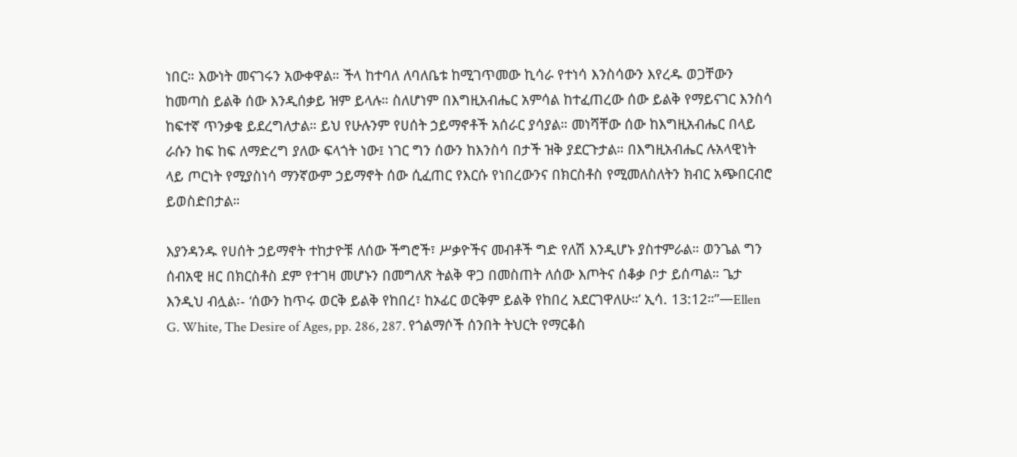ነበር። እውነት መናገሩን አውቀዋል። ችላ ከተባለ ለባለቤቱ ከሚገጥመው ኪሳራ የተነሳ እንስሳውን እየረዱ ወጋቸውን ከመጣስ ይልቅ ሰው እንዲሰቃይ ዝም ይላሉ። ስለሆነም በእግዚአብሔር አምሳል ከተፈጠረው ሰው ይልቅ የማይናገር እንስሳ ከፍተኛ ጥንቃቄ ይደረግለታል። ይህ የሁሉንም የሀሰት ኃይማኖቶች አሰራር ያሳያል። መነሻቸው ሰው ከእግዚአብሔር በላይ ራሱን ከፍ ከፍ ለማድረግ ያለው ፍላጎት ነው፤ ነገር ግን ሰውን ከእንስሳ በታች ዝቅ ያደርጉታል። በእግዚአብሔር ሉአላዊነት ላይ ጦርነት የሚያስነሳ ማንኛውም ኃይማኖት ሰው ሲፈጠር የእርሱ የነበረውንና በክርስቶስ የሚመለስለትን ክብር አጭበርብሮ ይወስድበታል።

እያንዳንዱ የሀሰት ኃይማኖት ተከታዮቹ ለሰው ችግሮች፣ ሥቃዮችና መብቶች ግድ የለሽ እንዲሆኑ ያስተምራል። ወንጌል ግን ሰብአዊ ዘር በክርስቶስ ደም የተገዛ መሆኑን በመግለጽ ትልቅ ዋጋ በመስጠት ለሰው እጦትና ሰቆቃ ቦታ ይሰጣል። ጌታ እንዲህ ብሏል፡- ‘ሰውን ከጥሩ ወርቅ ይልቅ የከበረ፣ ከኦፊር ወርቅም ይልቅ የከበረ አደርገዋለሁ።’ ኢሳ. 13:12።”—Ellen G. White, The Desire of Ages, pp. 286, 287. የጎልማሶች ሰንበት ትህርት የማርቆስ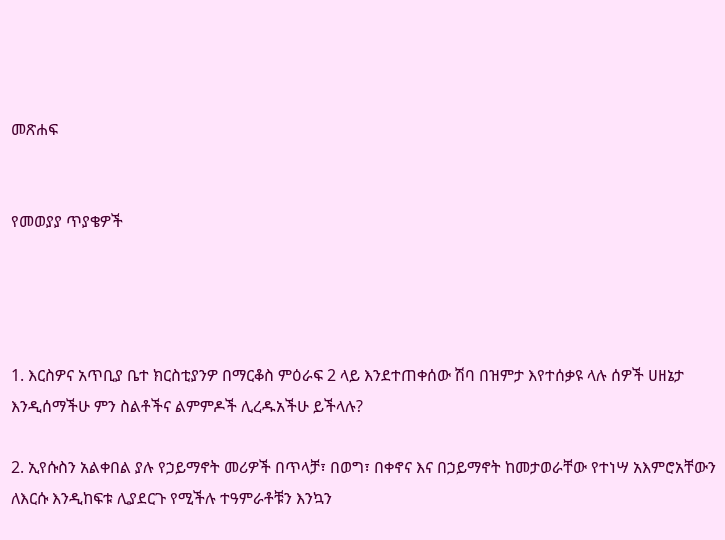መጽሐፍ


የመወያያ ጥያቄዎች




1. እርስዎና አጥቢያ ቤተ ክርስቲያንዎ በማርቆስ ምዕራፍ 2 ላይ እንደተጠቀሰው ሽባ በዝምታ እየተሰቃዩ ላሉ ሰዎች ሀዘኔታ እንዲሰማችሁ ምን ስልቶችና ልምምዶች ሊረዱአችሁ ይችላሉ?

2. ኢየሱስን አልቀበል ያሉ የኃይማኖት መሪዎች በጥላቻ፣ በወግ፣ በቀኖና እና በኃይማኖት ከመታወራቸው የተነሣ አእምሮአቸውን ለእርሱ እንዲከፍቱ ሊያደርጉ የሚችሉ ተዓምራቶቹን እንኳን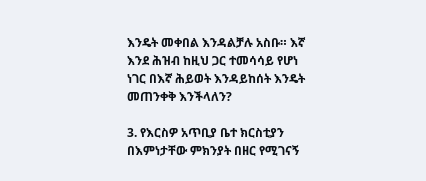እንዴት መቀበል እንዳልቻሉ አስቡ። እኛ እንደ ሕዝብ ከዚህ ጋር ተመሳሳይ የሆነ ነገር በእኛ ሕይወት እንዳይከሰት እንዴት መጠንቀቅ እንችላለን?

3. የእርስዎ አጥቢያ ቤተ ክርስቲያን በእምነታቸው ምክንያት በዘር የሚገናኝ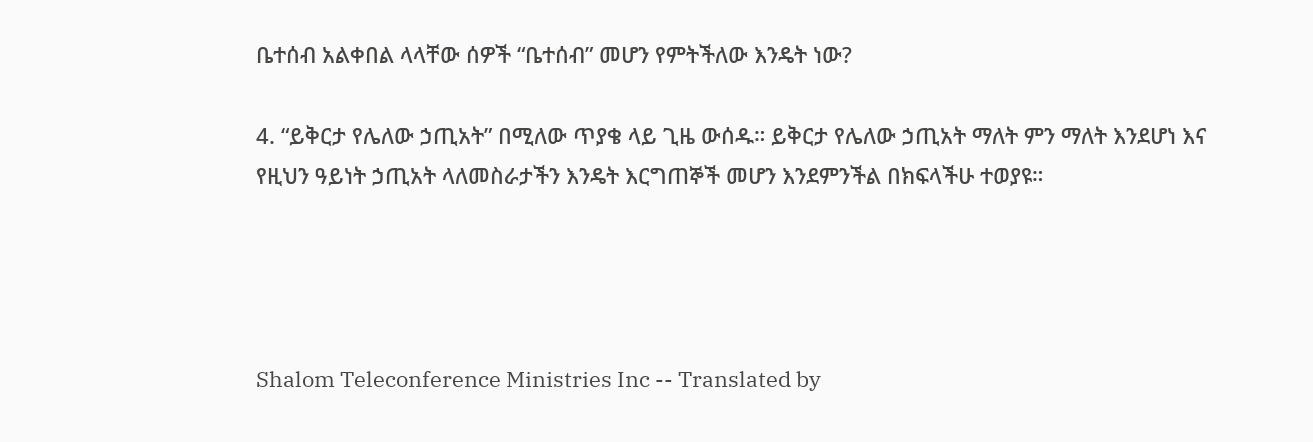ቤተሰብ አልቀበል ላላቸው ሰዎች “ቤተሰብ” መሆን የምትችለው እንዴት ነው?

4. “ይቅርታ የሌለው ኃጢአት” በሚለው ጥያቄ ላይ ጊዜ ውሰዱ። ይቅርታ የሌለው ኃጢአት ማለት ምን ማለት እንደሆነ እና የዚህን ዓይነት ኃጢአት ላለመስራታችን እንዴት እርግጠኞች መሆን እንደምንችል በክፍላችሁ ተወያዩ።




Shalom Teleconference Ministries Inc -- Translated by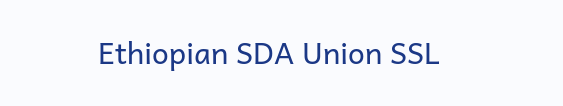Ethiopian SDA Union SSL